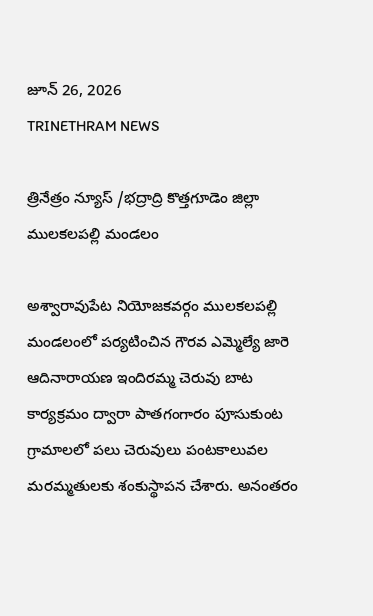జూన్ 26, 2026
TRINETHRAM NEWS

త్రినేత్రం న్యూస్ /భద్రాద్రి కొత్తగూడెం జిల్లా ములకలపల్లి మండలం

అశ్వారావుపేట నియోజకవర్గం ములకలపల్లి మండలంలో పర్యటించిన గౌరవ ఎమ్మెల్యే జారె ఆదినారాయణ ఇందిరమ్మ చెరువు బాట కార్యక్రమం ద్వారా పాతగంగారం పూసుకుంట గ్రామాలలో పలు చెరువులు పంటకాలువల మరమ్మతులకు శంకుస్థాపన చేశారు. అనంతరం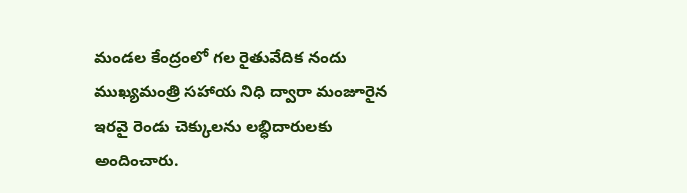మండల కేంద్రంలో గల రైతువేదిక నందు ముఖ్యమంత్రి సహాయ నిధి ద్వారా మంజూరైన ఇరవై రెండు చెక్కులను లబ్ధిదారులకు అందించారు.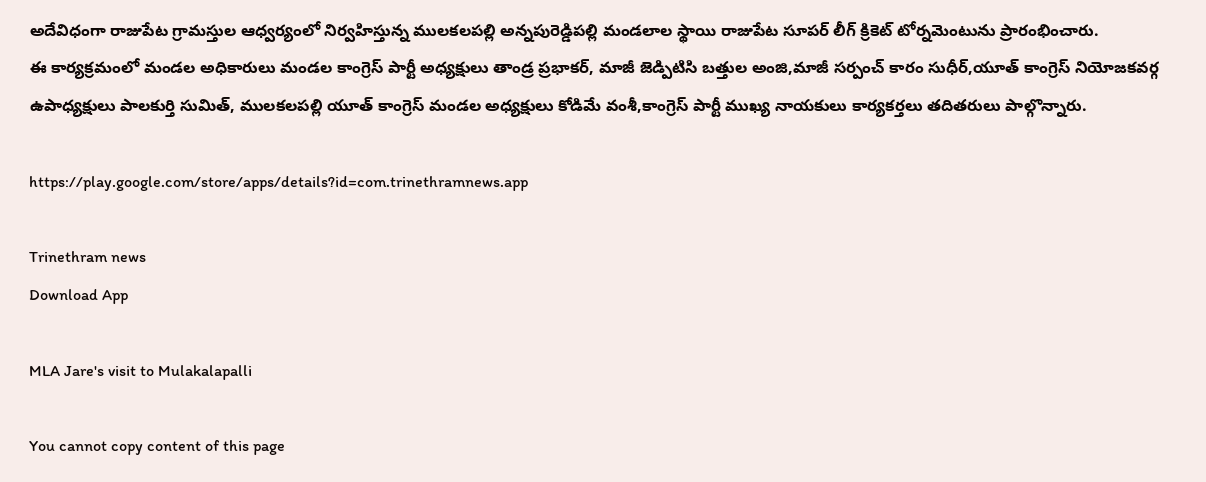అదేవిధంగా రాజుపేట గ్రామస్తుల ఆధ్వర్యంలో నిర్వహిస్తున్న ములకలపల్లి అన్నపురెడ్డిపల్లి మండలాల స్థాయి రాజుపేట సూపర్ లీగ్ క్రికెట్ టోర్నమెంటును ప్రారంభించారు.
ఈ కార్యక్రమంలో మండల అధికారులు మండల కాంగ్రెస్ పార్టీ అధ్యక్షులు తాండ్ర ప్రభాకర్, మాజీ జెడ్పిటిసి బత్తుల అంజి,మాజీ సర్పంచ్ కారం సుధీర్,యూత్ కాంగ్రెస్ నియోజకవర్గ ఉపాధ్యక్షులు పాలకుర్తి సుమిత్, ములకలపల్లి యూత్ కాంగ్రెస్ మండల అధ్యక్షులు కోడిమే వంశీ,కాంగ్రెస్ పార్టీ ముఖ్య నాయకులు కార్యకర్తలు తదితరులు పాల్గొన్నారు.

https://play.google.com/store/apps/details?id=com.trinethramnews.app

Trinethram news
Download App

MLA Jare's visit to Mulakalapalli

You cannot copy content of this page